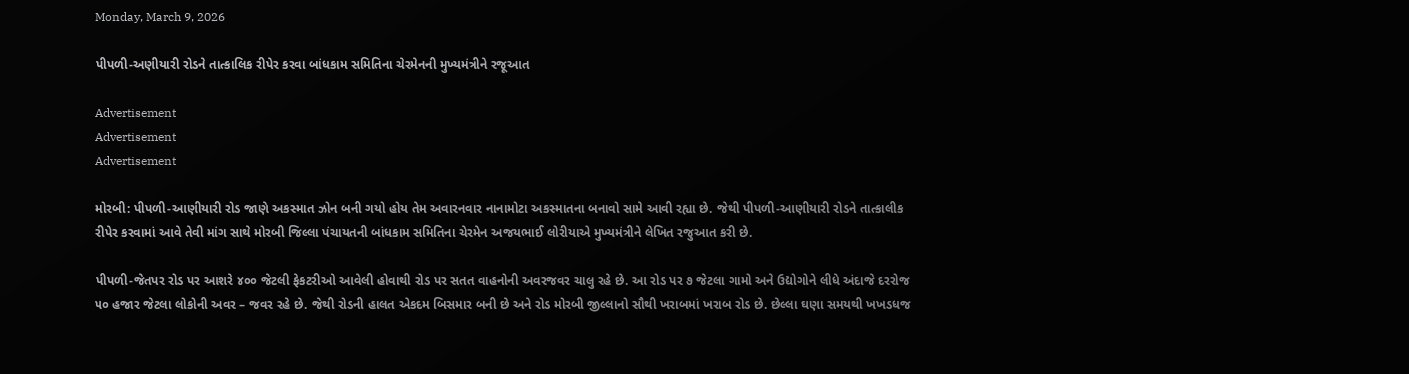Monday, March 9, 2026

પીપળી-અણીયારી રોડને તાત્કાલિક રીપેર કરવા બાંધકામ સમિતિના ચેરમેનની મુખ્યમંત્રીને રજૂઆત

Advertisement
Advertisement
Advertisement

મોરબી: પીપળી-આણીયારી રોડ જાણે અકસ્માત ઝોન બની ગયો હોય તેમ અવારનવાર નાનામોટા અકસ્માતના બનાવો સામે આવી રહ્યા છે. જેથી પીપળી-આણીયારી રોડને તાત્કાલીક રીપેર કરવામાં આવે તેવી માંગ સાથે મોરબી જિલ્લા પંચાયતની બાંધકામ સમિતિના ચેરમેન અજયભાઈ લોરીયાએ મુખ્યમંત્રીને લેખિત રજુઆત કરી છે.

પીપળી-જેતપર રોડ પર આશરે ૪૦૦ જેટલી ફેકટરીઓ આવેલી હોવાથી રોડ પર સતત વાહનોની અવરજવર ચાલુ રહે છે. આ રોડ પર ૭ જેટલા ગામો અને ઉદ્યોગોને લીધે અંદાજે દરરોજ ૫૦ હજાર જેટલા લોકોની અવર – જવર રહે છે. જેથી રોડની હાલત એકદમ બિસમાર બની છે અને રોડ મોરબી જીલ્લાનો સૌથી ખરાબમાં ખરાબ રોડ છે. છેલ્લા ઘણા સમયથી ખખડધજ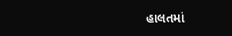હાલતમાં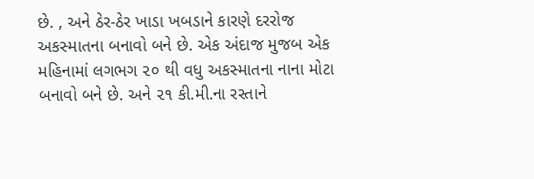છે. , અને ઠેર-ઠેર ખાડા ખબડાને કારણે દરરોજ અકસ્માતના બનાવો બને છે. એક અંદાજ મુજબ એક મહિનામાં લગભગ ૨૦ થી વધુ અકસ્માતના નાના મોટા બનાવો બને છે. અને ૨૧ કી.મી.ના રસ્તાને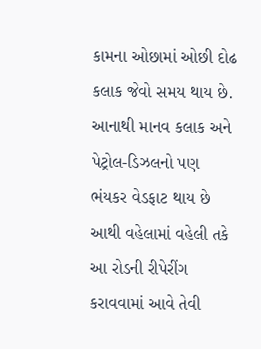કામના ઓછામાં ઓછી દોઢ કલાક જેવો સમય થાય છે. આનાથી માનવ કલાક અને પેટ્રોલ-ડિઝલનો પણ ભંયકર વેડફાટ થાય છે આથી વહેલામાં વહેલી તકે આ રોડની રીપેરીંગ કરાવવામાં આવે તેવી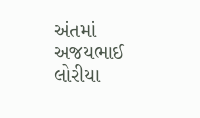અંતમાં અજયભાઈ લોરીયા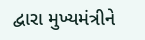દ્વારા મુખ્યમંત્રીને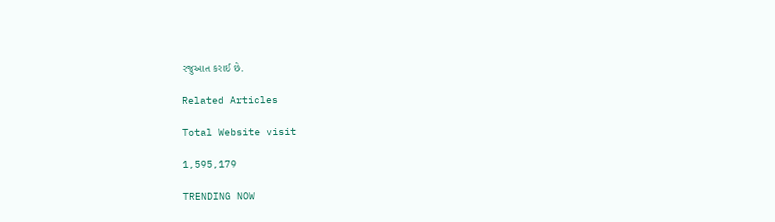રજુઆત કરાઈ છે.

Related Articles

Total Website visit

1,595,179

TRENDING NOW